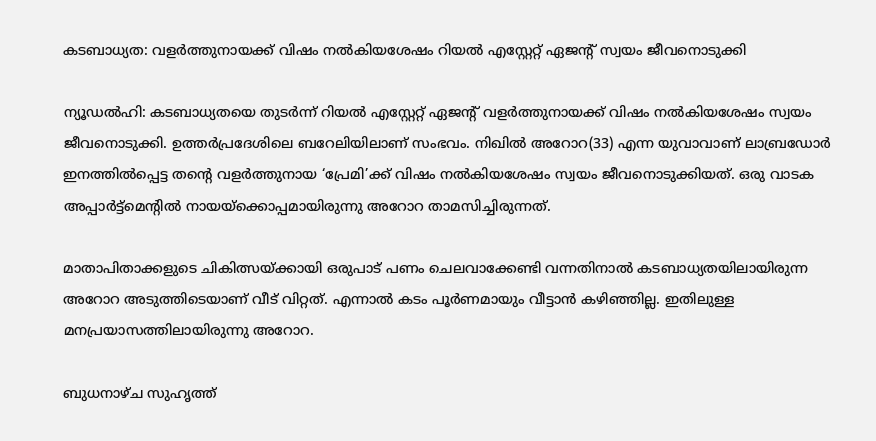കടബാധ്യത: വളര്‍ത്തുനായക്ക് വിഷം നല്‍കിയശേഷം റിയല്‍ എസ്റ്റേറ്റ് ഏജന്റ് സ്വയം ജീവനൊടുക്കി

ന്യൂഡല്‍ഹി: കടബാധ്യതയെ തുടര്‍ന്ന് റിയല്‍ എസ്റ്റേറ്റ് ഏജന്റ് വളര്‍ത്തുനായക്ക് വിഷം നല്‍കിയശേഷം സ്വയം ജീവനൊടുക്കി. ഉത്തര്‍പ്രദേശിലെ ബറേലിയിലാണ് സംഭവം. നിഖില്‍ അറോറ(33) എന്ന യുവാവാണ് ലാബ്രഡോര്‍ ഇനത്തില്‍പ്പെട്ട തന്റെ വളര്‍ത്തുനായ ‘പ്രേമി’ക്ക് വിഷം നല്‍കിയശേഷം സ്വയം ജീവനൊടുക്കിയത്. ഒരു വാടക അപ്പാര്‍ട്ട്‌മെന്റില്‍ നായയ്‌ക്കൊപ്പമായിരുന്നു അറോറ താമസിച്ചിരുന്നത്.

മാതാപിതാക്കളുടെ ചികിത്സയ്ക്കായി ഒരുപാട് പണം ചെലവാക്കേണ്ടി വന്നതിനാല്‍ കടബാധ്യതയിലായിരുന്ന അറോറ അടുത്തിടെയാണ് വീട് വിറ്റത്. എന്നാല്‍ കടം പൂര്‍ണമായും വീട്ടാന്‍ കഴിഞ്ഞില്ല. ഇതിലുള്ള മനപ്രയാസത്തിലായിരുന്നു അറോറ.

ബുധനാഴ്ച സുഹൃത്ത്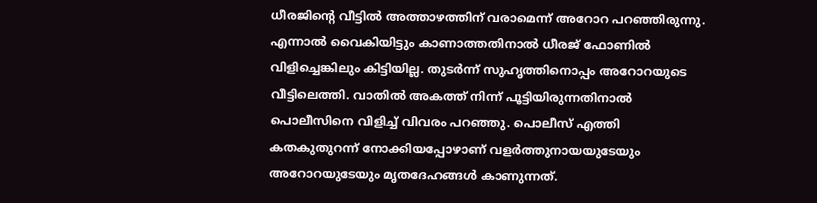ധീരജിന്റെ വീട്ടില്‍ അത്താഴത്തിന് വരാമെന്ന് അറോറ പറഞ്ഞിരുന്നു. എന്നാല്‍ വൈകിയിട്ടും കാണാത്തതിനാല്‍ ധീരജ് ഫോണില്‍ വിളിച്ചെങ്കിലും കിട്ടിയില്ല. തുടര്‍ന്ന് സുഹൃത്തിനൊപ്പം അറോറയുടെ വീട്ടിലെത്തി. വാതില്‍ അകത്ത് നിന്ന് പൂട്ടിയിരുന്നതിനാല്‍ പൊലീസിനെ വിളിച്ച് വിവരം പറഞ്ഞു. പൊലീസ് എത്തി കതകുതുറന്ന് നോക്കിയപ്പോഴാണ് വളര്‍ത്തുനായയുടേയും അറോറയുടേയും മൃതദേഹങ്ങള്‍ കാണുന്നത്.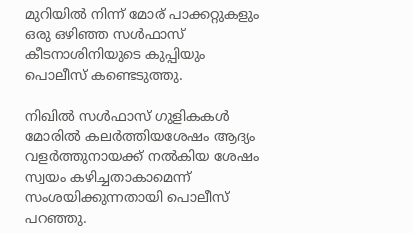മുറിയില്‍ നിന്ന് മോര് പാക്കറ്റുകളും ഒരു ഒഴിഞ്ഞ സള്‍ഫാസ് കീടനാശിനിയുടെ കുപ്പിയും പൊലീസ് കണ്ടെടുത്തു.

നിഖില്‍ സള്‍ഫാസ് ഗുളികകള്‍ മോരില്‍ കലര്‍ത്തിയശേഷം ആദ്യം വളര്‍ത്തുനായക്ക് നല്‍കിയ ശേഷം സ്വയം കഴിച്ചതാകാമെന്ന് സംശയിക്കുന്നതായി പൊലീസ് പറഞ്ഞു.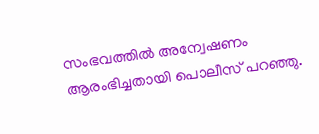സംഭവത്തില്‍ അന്വേഷണം ആരംഭിച്ചതായി പൊലീസ് പറഞ്ഞു.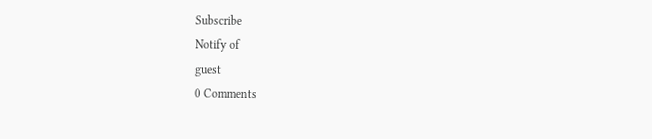Subscribe
Notify of
guest
0 Comments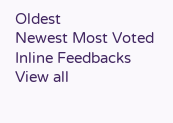Oldest
Newest Most Voted
Inline Feedbacks
View all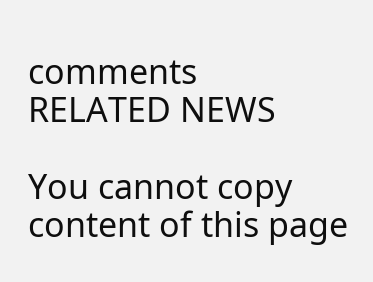comments
RELATED NEWS

You cannot copy content of this page